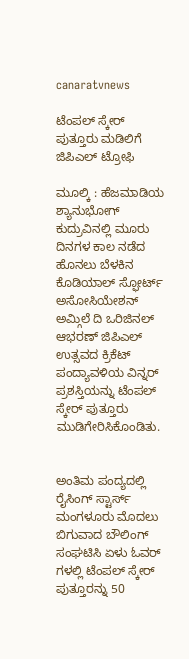canaratvnews

ಟೆಂಪಲ್ ಸ್ಕೇರ್ ಪುತ್ತೂರು ಮಡಿಲಿಗೆ ಜಿಪಿಎಲ್ ಟ್ರೋಫಿ

ಮೂಲ್ಕಿ : ಹೆಜಮಾಡಿಯ ಶ್ಯಾನುಭೋಗ್ ಕುದ್ರುವಿನಲ್ಲಿ ಮೂರು ದಿನಗಳ ಕಾಲ ನಡೆದ ಹೊನಲು ಬೆಳಕಿನ ಕೊಡಿಯಾಲ್ ಸ್ಫೋರ್ಟ್ ಅಸೋಸಿಯೇಶನ್ ಅಮ್ಗಿಲೆ ದಿ ಒರಿಜಿನಲ್ ಆಭರಣ್ ಜಿಪಿಎಲ್ ಉತ್ಸವದ ಕ್ರಿಕೆಟ್ ಪಂದ್ಯಾವಳಿಯ ವಿನ್ನರ್ ಪ್ರಶಸ್ತಿಯನ್ನು ಟೆಂಪಲ್ ಸ್ಕೇರ್ ಪುತ್ತೂರು ಮುಡಿಗೇರಿಸಿಕೊಂಡಿತು.


ಅಂತಿಮ ಪಂದ್ಯದಲ್ಲಿ ರೈಸಿಂಗ್ ಸ್ಟಾರ್ಸ್ ಮಂಗಳೂರು ಮೊದಲು ಬಿಗುವಾದ ಬೌಲಿಂಗ್ ಸಂಘಟಿಸಿ ಏಳು ಓವರ್ ಗಳಲ್ಲಿ ಟೆಂಪಲ್ ಸ್ಕೇರ್ ಪುತ್ತೂರನ್ನು 50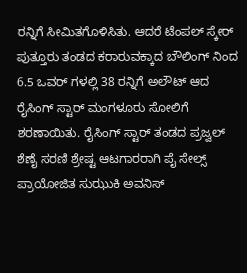ರನ್ನಿಗೆ ಸೀಮಿತಗೊಳಿಸಿತು. ಆದರೆ ಟೆಂಪಲ್ ಸ್ಕೇರ್ ಪುತ್ತೂರು ತಂಡದ ಕರಾರುವಕ್ಕಾದ ಬೌಲಿಂಗ್ ನಿಂದ 6.5 ಒವರ್ ಗಳಲ್ಲಿ 38 ರನ್ನಿಗೆ ಅಲೌಟ್ ಆದ ರೈಸಿಂಗ್ ಸ್ಟಾರ್ ಮಂಗಳೂರು ಸೋಲಿಗೆ ಶರಣಾಯಿತು. ರೈಸಿಂಗ್ ಸ್ಟಾರ್ ತಂಡದ ಪ್ರಜ್ವಲ್ ಶೆಣೈ ಸರಣಿ ಶ್ರೇಷ್ಟ ಆಟಗಾರರಾಗಿ ಪೈ ಸೇಲ್ಸ್ ಪ್ರಾಯೋಜಿತ ಸುಝುಕಿ ಅವನಿಸ್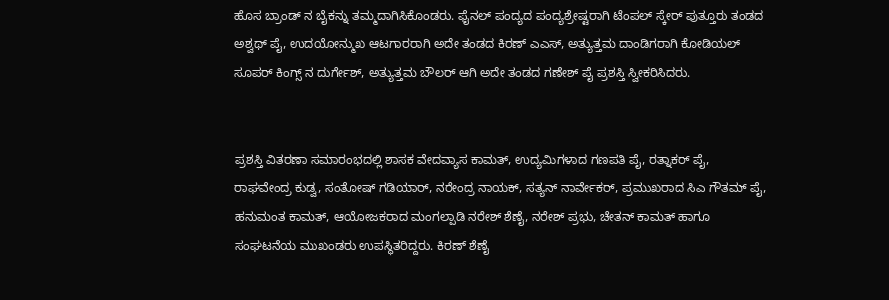ಹೊಸ ಬ್ರಾಂಡ್ ನ ಬೈಕನ್ನು ತಮ್ಮದಾಗಿಸಿಕೊಂಡರು. ಫೈನಲ್ ಪಂದ್ಯದ ಪಂದ್ಯಶ್ರೇಷ್ಟರಾಗಿ ಟೆಂಪಲ್ ಸ್ಕೇರ್ ಪುತ್ತೂರು ತಂಡದ ಅಶ್ವಥ್ ಪೈ, ಉದಯೋನ್ಮುಖ ಆಟಗಾರರಾಗಿ ಅದೇ ತಂಡದ ಕಿರಣ್ ಎಎಸ್, ಅತ್ಯುತ್ತಮ ದಾಂಡಿಗರಾಗಿ ಕೋಡಿಯಲ್ ಸೂಪರ್ ಕಿಂಗ್ಸ್ ನ ದುರ್ಗೇಶ್, ಅತ್ಯುತ್ತಮ ಬೌಲರ್ ಆಗಿ ಅದೇ ತಂಡದ ಗಣೇಶ್ ಪೈ ಪ್ರಶಸ್ತಿ ಸ್ವೀಕರಿಸಿದರು.


ಪ್ರಶಸ್ತಿ ವಿತರಣಾ ಸಮಾರಂಭದಲ್ಲಿ ಶಾಸಕ ವೇದವ್ಯಾಸ ಕಾಮತ್, ಉದ್ಯಮಿಗಳಾದ ಗಣಪತಿ ಪೈ, ರತ್ನಾಕರ್ ಪೈ, ರಾಘವೇಂದ್ರ ಕುಡ್ವ, ಸಂತೋಷ್ ಗಡಿಯಾರ್, ನರೇಂದ್ರ ನಾಯಕ್, ಸತ್ಯನ್ ನಾರ್ವೇಕರ್, ಪ್ರಮುಖರಾದ ಸಿಎ ಗೌತಮ್ ಪೈ, ಹನುಮಂತ ಕಾಮತ್, ಆಯೋಜಕರಾದ ಮಂಗಲ್ಪಾಡಿ ನರೇಶ್ ಶೆಣೈ, ನರೇಶ್ ಪ್ರಭು, ಚೇತನ್ ಕಾಮತ್ ಹಾಗೂ ಸಂಘಟನೆಯ ಮುಖಂಡರು ಉಪಸ್ಥಿತರಿದ್ದರು. ಕಿರಣ್ ಶೆಣೈ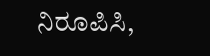ನಿರೂಪಿಸಿ,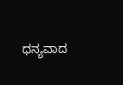ಧನ್ಯವಾದ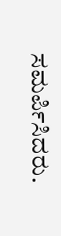ಸಮರ್ಪಿಸಿದರು.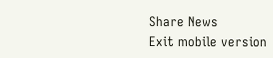Share News
Exit mobile version